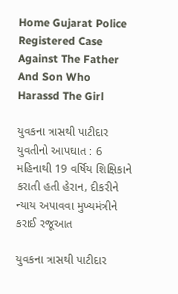Home Gujarat Police Registered Case Against The Father And Son Who Harassd The Girl

યુવકના ત્રાસથી પાટીદાર યુવતીનો આપઘાત : 6 મહિનાથી 19 વર્ષિય શિક્ષિકાને કરાતી હતી હેરાન, દીકરીને ન્યાય અપાવવા મુખ્યમંત્રીને કરાઈ રજૂઆત

યુવકના ત્રાસથી પાટીદાર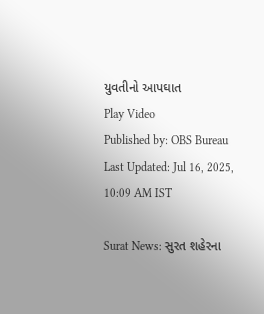યુવતીનો આપઘાત
Play Video
Published by: OBS Bureau
Last Updated: Jul 16, 2025, 10:09 AM IST

Surat News: સુરત શહેરના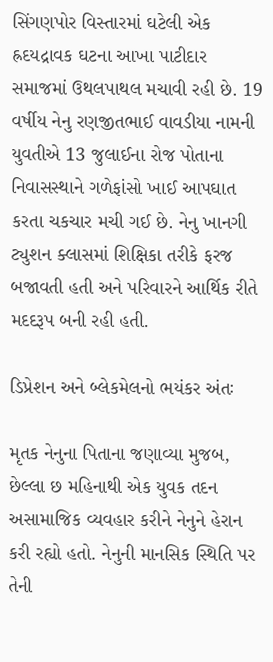સિંગણપોર વિસ્તારમાં ઘટેલી એક હ્રદયદ્રાવક ઘટના આખા પાટીદાર સમાજમાં ઉથલપાથલ મચાવી રહી છે. 19 વર્ષીય નેનુ રણજીતભાઈ વાવડીયા નામની યુવતીએ 13 જુલાઈના રોજ પોતાના નિવાસસ્થાને ગળેફાંસો ખાઈ આપઘાત કરતા ચકચાર મચી ગઈ છે. નેનુ ખાનગી ટ્યુશન ક્લાસમાં શિક્ષિકા તરીકે ફરજ બજાવતી હતી અને પરિવારને આર્થિક રીતે મદદરૂપ બની રહી હતી.

ડિપ્રેશન અને બ્લેકમેલનો ભયંકર અંતઃ

મૃતક નેનુના પિતાના જણાવ્યા મુજબ, છેલ્લા છ મહિનાથી એક યુવક તદન અસામાજિક વ્યવહાર કરીને નેનુને હેરાન કરી રહ્યો હતો. નેનુની માનસિક સ્થિતિ પર તેની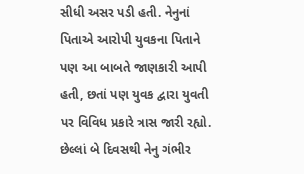સીધી અસર પડી હતી. નેનુનાં પિતાએ આરોપી યુવકના પિતાને પણ આ બાબતે જાણકારી આપી હતી, છતાં પણ યુવક દ્વારા યુવતી પર વિવિધ પ્રકારે ત્રાસ જારી રહ્યો. છેલ્લાં બે દિવસથી નેનુ ગંભીર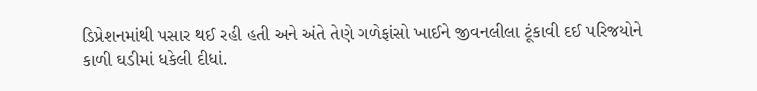ડિપ્રેશનમાંથી પસાર થઈ રહી હતી અને અંતે તેણે ગળેફાંસો ખાઈને જીવનલીલા ટૂંકાવી દઈ પરિજયોને કાળી ઘડીમાં ધકેલી દીધાં.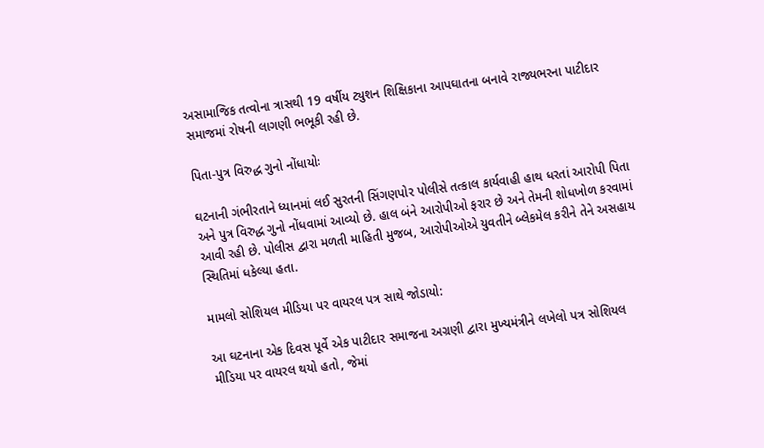અસામાજિક તત્વોના ત્રાસથી 19 વર્ષીય ટ્યુશન શિક્ષિકાના આપઘાતના બનાવે રાજ્યભરના પાટીદાર સમાજમાં રોષની લાગણી ભભૂકી રહી છે.

પિતા-પુત્ર વિરુદ્ધ ગુનો નોંધાયોઃ

ઘટનાની ગંભીરતાને ધ્યાનમાં લઈ સુરતની સિંગણપોર પોલીસે તત્કાલ કાર્યવાહી હાથ ધરતાં આરોપી પિતા અને પુત્ર વિરુદ્ધ ગુનો નોંધવામાં આવ્યો છે. હાલ બંને આરોપીઓ ફરાર છે અને તેમની શોધખોળ કરવામાં આવી રહી છે. પોલીસ દ્વારા મળતી માહિતી મુજબ, આરોપીઓએ યુવતીને બ્લેકમેલ કરીને તેને અસહાય સ્થિતિમાં ધકેલ્યા હતા.

મામલો સોશિયલ મીડિયા પર વાયરલ પત્ર સાથે જોડાયો:

આ ઘટનાના એક દિવસ પૂર્વે એક પાટીદાર સમાજના અગ્રણી દ્વારા મુખ્યમંત્રીને લખેલો પત્ર સોશિયલ મીડિયા પર વાયરલ થયો હતો, જેમાં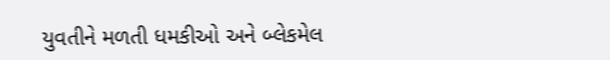યુવતીને મળતી ધમકીઓ અને બ્લેકમેલ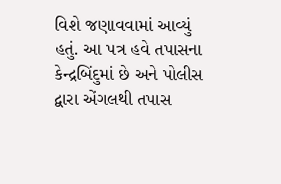વિશે જણાવવામાં આવ્યું હતું. આ પત્ર હવે તપાસના કેન્દ્રબિંદુમાં છે અને પોલીસ દ્વારા એંગલથી તપાસ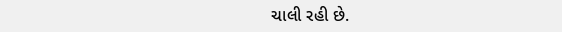ચાલી રહી છે.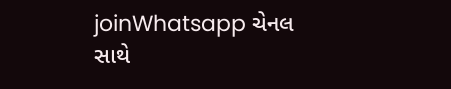joinWhatsapp ચેનલ સાથે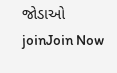જોડાઓ
joinJoin Now